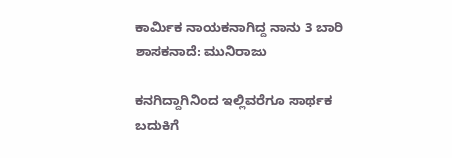ಕಾರ್ಮಿಕ ನಾಯಕನಾಗಿದ್ದ ನಾನು 3 ಬಾರಿ ಶಾಸಕನಾದೆ: ಮುನಿರಾಜು

ಕನಗಿದ್ದಾಗಿನಿಂದ ಇಲ್ಲಿವರೆಗೂ ಸಾರ್ಥಕ ಬದುಕಿಗೆ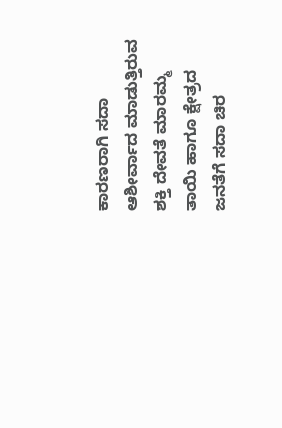ಕಾರಣರಾಗಿ ಸದಾ ಆಶೀರ್ವಾದ ಮಾಡುತ್ತಿರುವ ಶಕ್ತಿ ದೇವತೆ ಮಾರಮ್ಮ ತಾಯಿ ಹಾಗೂ ಕ್ಷೇತ್ರದ ಜನತೆಗೆ ಸದಾ ಚಿರ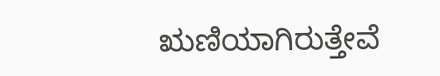ಋಣಿಯಾಗಿರುತ್ತೇವೆ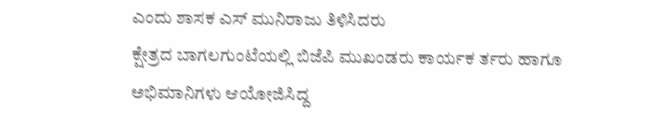ಎಂದು ಶಾಸಕ ಎಸ್ ಮುನಿರಾಜು ತಿಳಿಸಿದರು
ಕ್ಷೇತ್ರದ ಬಾಗಲಗುಂಟೆಯಲ್ಲಿ ಬಿಜೆಪಿ ಮುಖಂಡರು ಕಾರ್ಯಕ ರ್ತರು ಹಾಗೂ ಅಭಿಮಾನಿಗಳು ಆಯೋಜಿಸಿದ್ದ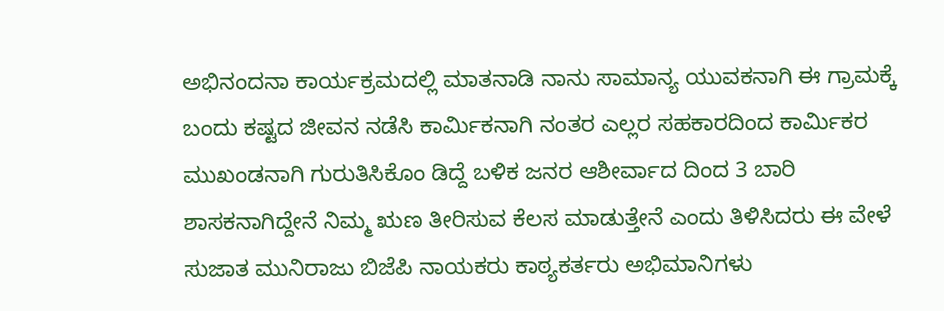ಅಭಿನಂದನಾ ಕಾರ್ಯಕ್ರಮದಲ್ಲಿ ಮಾತನಾಡಿ ನಾನು ಸಾಮಾನ್ಯ ಯುವಕನಾಗಿ ಈ ಗ್ರಾಮಕ್ಕೆ ಬಂದು ಕಷ್ಟದ ಜೀವನ ನಡೆಸಿ ಕಾರ್ಮಿಕನಾಗಿ ನಂತರ ಎಲ್ಲರ ಸಹಕಾರದಿಂದ ಕಾರ್ಮಿಕರ ಮುಖಂಡನಾಗಿ ಗುರುತಿಸಿಕೊಂ ಡಿದ್ದೆ ಬಳಿಕ ಜನರ ಆಶೀರ್ವಾದ ದಿಂದ 3 ಬಾರಿ ಶಾಸಕನಾಗಿದ್ದೇನೆ ನಿಮ್ಮ ಋಣ ತೀರಿಸುವ ಕೆಲಸ ಮಾಡುತ್ತೇನೆ ಎಂದು ತಿಳಿಸಿದರು ಈ ವೇಳೆ ಸುಜಾತ ಮುನಿರಾಜು ಬಿಜೆಪಿ ನಾಯಕರು ಕಾಠ್ಯಕರ್ತರು ಅಭಿಮಾನಿಗಳು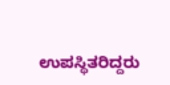ಉಪಸ್ಥಿತರಿದ್ದರು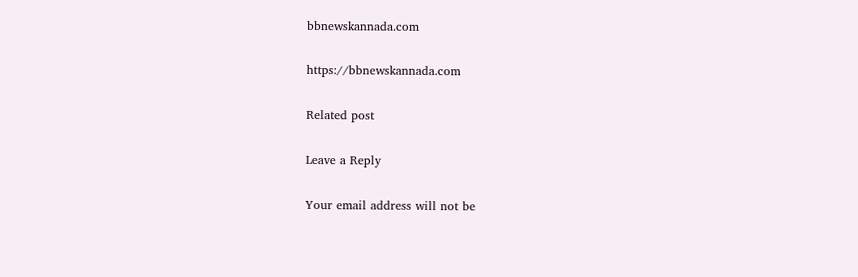bbnewskannada.com

https://bbnewskannada.com

Related post

Leave a Reply

Your email address will not be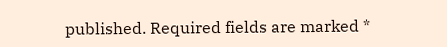published. Required fields are marked *